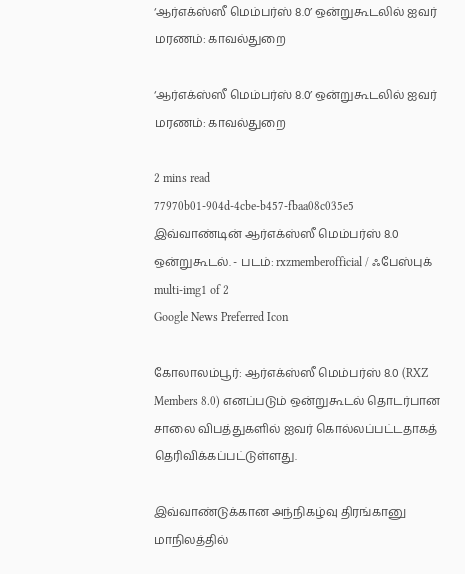‘ஆர்எக்ஸ்ஸீ மெம்பர்ஸ் 8.0’ ஒன்றுகூடலில் ஐவர் மரணம்: காவல்துறை

‘ஆர்எக்ஸ்ஸீ மெம்பர்ஸ் 8.0’ ஒன்றுகூடலில் ஐவர் மரணம்: காவல்துறை

2 mins read
77970b01-904d-4cbe-b457-fbaa08c035e5
இவ்வாண்டின் ஆர்எக்ஸ்ஸீ மெம்பர்ஸ் 8.0 ஒன்றுகூடல். - படம்: rxzmemberofficial / ஃபேஸ்புக்
multi-img1 of 2
Google News Preferred Icon

கோலாலம்பூர்: ஆர்எக்ஸ்ஸீ மெம்பர்ஸ் 8.0 (RXZ Members 8.0) எனப்படும் ஒன்றுகூடல் தொடர்பான சாலை விபத்துகளில் ஐவர் கொல்லப்பட்டதாகத் தெரிவிக்கப்பட்டுள்ளது.

இவ்வாண்டுக்கான அந்நிகழ்வு திரங்கானு மாநிலத்தில்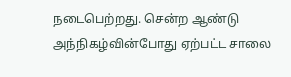நடைபெற்றது. சென்ற ஆண்டு அந்நிகழ்வின்போது ஏற்பட்ட சாலை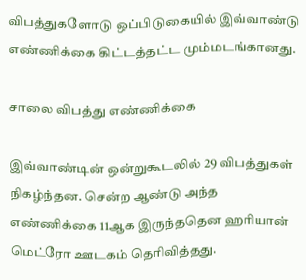விபத்துகளோடு ஒப்பிடுகையில் இவ்வாண்டு எண்ணிக்கை கிட்டத்தட்ட மும்மடங்கானது.

சாலை விபத்து எண்ணிக்கை

இவ்வாண்டின் ஒன்றுகூடலில் 29 விபத்துகள் நிகழ்ந்தன. சென்ற ஆண்டு அந்த எண்ணிக்கை 11ஆக இருந்ததென ஹரியான் மெட்ரோ ஊடகம் தெரிவித்தது.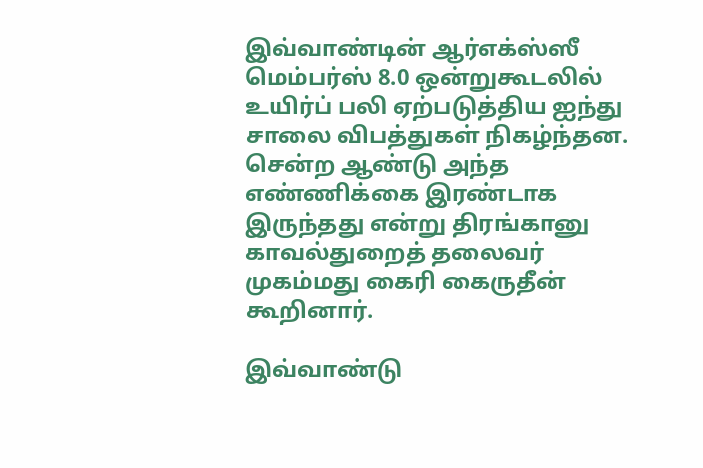இவ்வாண்டின் ஆர்எக்ஸ்ஸீ மெம்பர்ஸ் 8.0 ஒன்றுகூடலில் உயிர்ப் பலி ஏற்படுத்திய ஐந்து சாலை விபத்துகள் நிகழ்ந்தன. சென்ற ஆண்டு அந்த எண்ணிக்கை இரண்டாக இருந்தது என்று திரங்கானு காவல்துறைத் தலைவர் முகம்மது கைரி கைருதீன் கூறினார்.

இவ்வாண்டு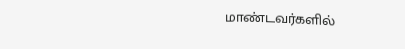மாண்டவர்களில்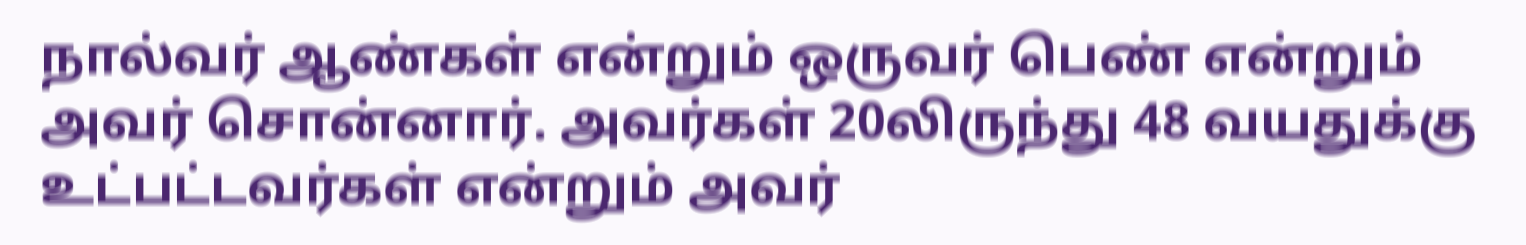நால்வர் ஆண்கள் என்றும் ஒருவர் பெண் என்றும் அவர் சொன்னார். அவர்கள் 20லிருந்து 48 வயதுக்கு உட்பட்டவர்கள் என்றும் அவர்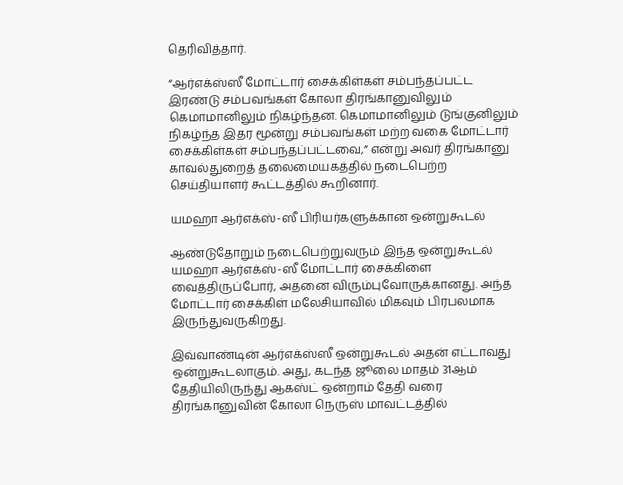தெரிவித்தார்.

“ஆர்எக்ஸ்ஸீ மோட்டார் சைக்கிள்கள் சம்பந்தப்பட்ட இரண்டு சம்பவங்கள் கோலா திரங்கானுவிலும் கெமாமானிலும் நிகழ்ந்தன. கெமாமானிலும் டுங்குனிலும் நிகழ்ந்த இதர மூன்று சம்பவங்கள் மற்ற வகை மோட்டார் சைக்கிள்கள் சம்பந்தப்பட்டவை,” என்று அவர் திரங்கானு காவல்துறைத் தலைமையகத்தில் நடைபெற்ற செய்தியாளர் கூட்டத்தில் கூறினார்.

யமஹா ஆர்எக்ஸ்-ஸீ பிரியர்களுக்கான ஒன்றுகூடல்

ஆண்டுதோறும் நடைபெற்றுவரும் இந்த ஒன்றுகூடல் யமஹா ஆர்எக்ஸ்-ஸீ மோட்டார் சைக்கிளை வைத்திருப்போர், அதனை விரும்புவோருக்கானது. அந்த மோட்டார் சைக்கிள் மலேசியாவில் மிகவும் பிரபலமாக இருந்துவருகிறது.

இவ்வாண்டின் ஆர்எக்ஸ்ஸீ ஒன்றுகூடல் அதன் எட்டாவது ஒன்றுகூடலாகும். அது, கடந்த ஜூலை மாதம் 31ஆம் தேதியிலிருந்து ஆகஸ்ட் ஒன்றாம் தேதி வரை திரங்கானுவின் கோலா நெருஸ் மாவட்டத்தில்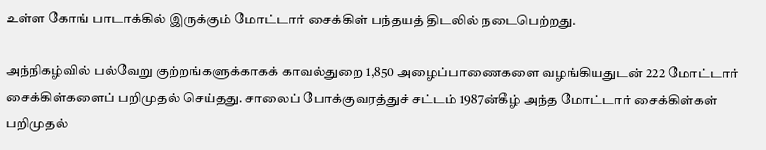உள்ள கோங் பாடாக்கில் இருக்கும் மோட்டார் சைக்கிள் பந்தயத் திடலில் நடைபெற்றது.

அந்நிகழ்வில் பல்வேறு குற்றங்களுக்காகக் காவல்துறை 1,850 அழைப்பாணைகளை வழங்கியதுடன் 222 மோட்டார் சைக்கிள்களைப் பறிமுதல் செய்தது. சாலைப் போக்குவரத்துச் சட்டம் 1987ன்கீழ் அந்த மோட்டார் சைக்கிள்கள் பறிமுதல்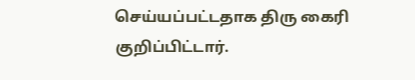செய்யப்பட்டதாக திரு கைரி குறிப்பிட்டார்.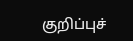குறிப்புச்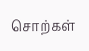சொற்கள்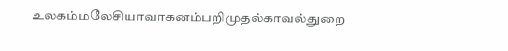உலகம்மலேசியாவாகனம்பறிமுதல்காவல்துறை